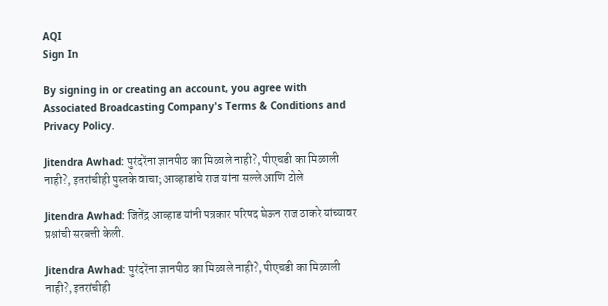AQI
Sign In

By signing in or creating an account, you agree with Associated Broadcasting Company's Terms & Conditions and Privacy Policy.

Jitendra Awhad: पुरंदरेंना ज्ञानपीठ का मिळाले नाही?, पीएचडी का मिळाली नाही?, इतरांचीही पुस्तके वाचा; आव्हाडांचे राज यांना सल्ले आणि टोले

Jitendra Awhad: जितेंद्र आव्हाड यांनी पत्रकार परिषद घेऊन राज ठाकरे यांच्यावर प्रश्नांची सरबत्ती केली.

Jitendra Awhad: पुरंदरेंना ज्ञानपीठ का मिळाले नाही?, पीएचडी का मिळाली नाही?, इतरांचीही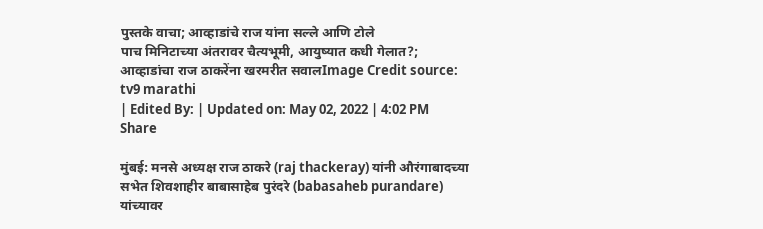पुस्तके वाचा; आव्हाडांचे राज यांना सल्ले आणि टोले
पाच मिनिटाच्या अंतरावर चैत्यभूमी, आयुष्यात कधी गेलात?; आव्हाडांचा राज ठाकरेंना खरमरीत सवालImage Credit source: tv9 marathi
| Edited By: | Updated on: May 02, 2022 | 4:02 PM
Share

मुंबई: मनसे अध्यक्ष राज ठाकरे (raj thackeray) यांनी औरंगाबादच्या सभेत शिवशाहीर बाबासाहेब पुरंदरे (babasaheb purandare) यांच्यावर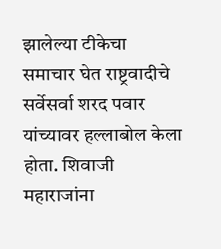झालेल्या टीकेचा समाचार घेत राष्ट्रवादीचे सर्वेसर्वा शरद पवार यांच्यावर हल्लाबोल केला होता. शिवाजी महाराजांना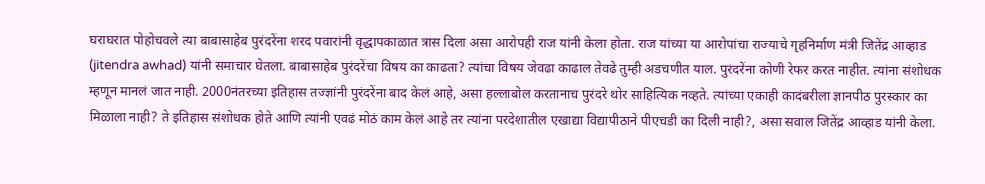घराघरात पोहोचवले त्या बाबासाहेब पुरंदरेंना शरद पवारांनी वृद्धापकाळात त्रास दिला असा आरोपही राज यांनी केला होता. राज यांच्या या आरोपांचा राज्याचे गृहनिर्माण मंत्री जितेंद्र आव्हाड (jitendra awhad) यांनी समाचार घेतला. बाबासाहेब पुरंदरेंचा विषय का काढता? त्यांचा विषय जेवढा काढाल तेवढे तुम्ही अडचणीत याल. पुरंदरेंना कोणी रेफर करत नाहीत. त्यांना संशोधक म्हणून मानलं जात नाही. 2000नंतरच्या इतिहास तज्ज्ञांनी पुरंदरेंना बाद केलं आहे, असा हल्लाबोल करतानाच पुरंदरे थोर साहित्यिक नव्हते. त्यांच्या एकाही कादंबरीला ज्ञानपीठ पुरस्कार का मिळाला नाही? ते इतिहास संशोधक होते आणि त्यांनी एवढं मोठं काम केलं आहे तर त्यांना परदेशातील एखाद्या विद्यापीठाने पीएचडी का दिली नाही?, असा सवाल जितेंद्र आव्हाड यांनी केला.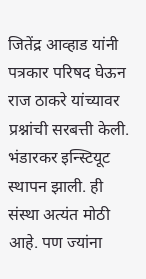जितेंद्र आव्हाड यांनी पत्रकार परिषद घेऊन राज ठाकरे यांच्यावर प्रश्नांची सरबत्ती केली. भंडारकर इन्स्टियूट स्थापन झाली. ही संस्था अत्यंत मोठी आहे. पण ज्यांना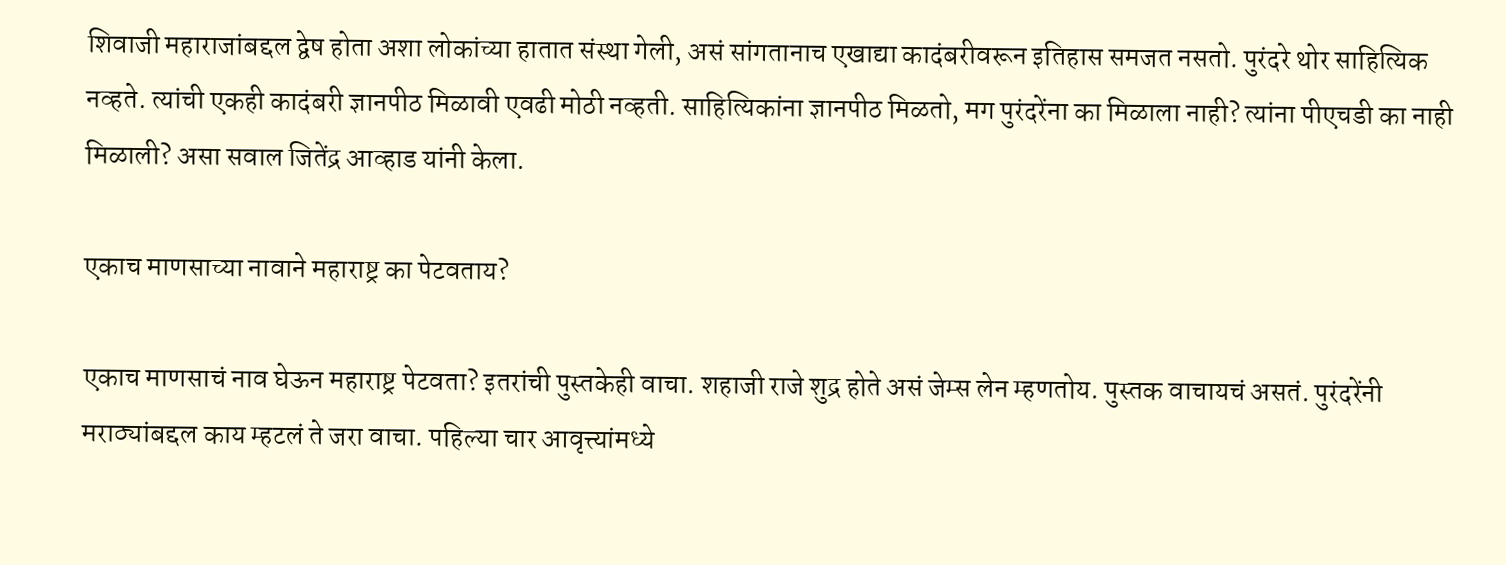शिवाजी महाराजांबद्दल द्वेष होता अशा लोकांच्या हातात संस्था गेली, असं सांगतानाच एखाद्या कादंबरीवरून इतिहास समजत नसतो. पुरंदरे थोर साहित्यिक नव्हते. त्यांची एकही कादंबरी ज्ञानपीठ मिळावी एवढी मोठी नव्हती. साहित्यिकांना ज्ञानपीठ मिळतो, मग पुरंदरेंना का मिळाला नाही? त्यांना पीएचडी का नाही मिळाली? असा सवाल जितेंद्र आव्हाड यांनी केला.

एकाच माणसाच्या नावाने महाराष्ट्र का पेटवताय?

एकाच माणसाचं नाव घेऊन महाराष्ट्र पेटवता? इतरांची पुस्तकेही वाचा. शहाजी राजे शुद्र होते असं जेम्स लेन म्हणतोय. पुस्तक वाचायचं असतं. पुरंदरेंनी मराठ्यांबद्दल काय म्हटलं ते जरा वाचा. पहिल्या चार आवृत्त्यांमध्ये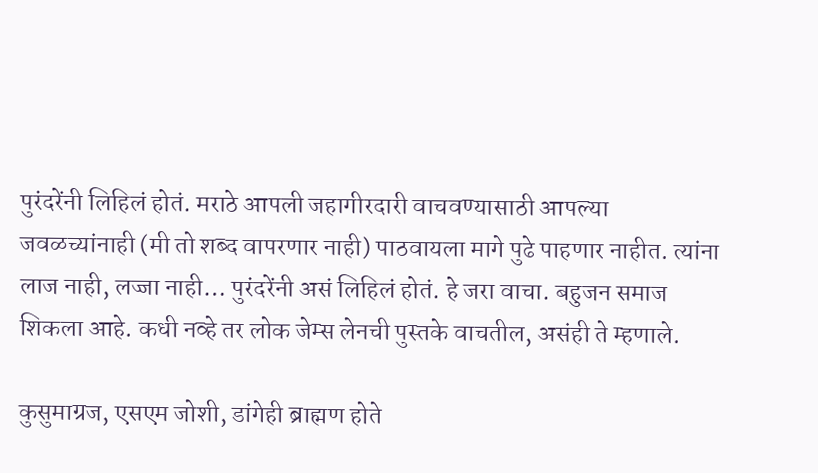पुरंदरेंनी लिहिलं होतं. मराठे आपली जहागीरदारी वाचवण्यासाठी आपल्या जवळच्यांनाही (मी तो शब्द वापरणार नाही) पाठवायला मागे पुढे पाहणार नाहीत. त्यांना लाज नाही, लज्जा नाही… पुरंदरेंनी असं लिहिलं होतं. हे जरा वाचा. बहुजन समाज शिकला आहे. कधी नव्हे तर लोक जेम्स लेनची पुस्तके वाचतील, असंही ते म्हणाले.

कुसुमाग्रज, एसएम जोशी, डांगेही ब्राह्मण होते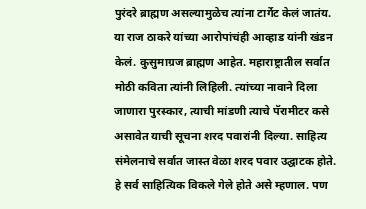पुरंदरे ब्राह्मण असल्यामुळेच त्यांना टार्गेट केलं जातंय. या राज ठाकरे यांच्या आरोपांचंही आव्हाड यांनी खंडन केलं. कुसुमाग्रज ब्राह्मण आहेत. महाराष्ट्रातील सर्वात मोठी कविता त्यांनी लिहिली. त्यांच्या नावाने दिला जाणारा पुरस्कार, त्याची मांडणी त्याचे पॅरामीटर कसे असावेत याची सूचना शरद पवारांनी दिल्या. साहित्य संमेलनाचे सर्वात जास्त वेळा शरद पवार उद्घाटक होते. हे सर्व साहित्यिक विकले गेले होते असे म्हणाल. पण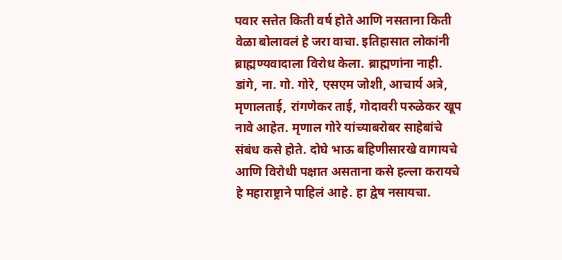पवार सत्तेत किती वर्ष होते आणि नसताना किती वेळा बोलावलं हे जरा वाचा. इतिहासात लोकांनी ब्राह्मण्यवादाला विरोध केला. ब्राह्मणांना नाही. डांगे, ना. गो. गोरे, एसएम जोशी, आचार्य अत्रे, मृणालताई, रांगणेकर ताई, गोदावरी परुळेकर खूप नावे आहेत. मृणाल गोरे यांच्याबरोबर साहेबांचे संबंध कसे होते. दोघे भाऊ बहिणीसारखे वागायचे आणि विरोधी पक्षात असताना कसे हल्ला करायचे हे महाराष्ट्राने पाहिलं आहे. हा द्वेष नसायचा.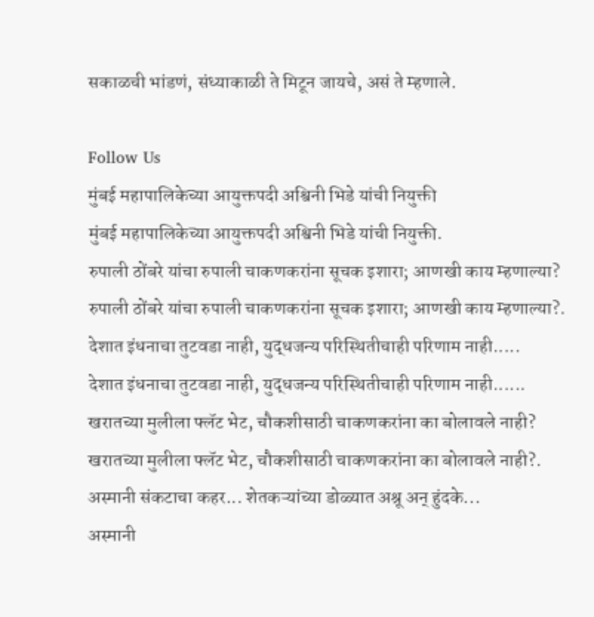सकाळची भांडणं, संध्याकाळी ते मिटून जायचे, असं ते म्हणाले.

Follow Us
मुंबई महापालिकेच्या आयुक्तपदी अश्विनी भिडे यांची नियुक्ती
मुंबई महापालिकेच्या आयुक्तपदी अश्विनी भिडे यांची नियुक्ती.
रुपाली ठोंबरे यांचा रुपाली चाकणकरांना सूचक इशारा; आणखी काय म्हणाल्या?
रुपाली ठोंबरे यांचा रुपाली चाकणकरांना सूचक इशारा; आणखी काय म्हणाल्या?.
देशात इंधनाचा तुटवडा नाही, युद्धजन्य परिस्थितीचाही परिणाम नाही.....
देशात इंधनाचा तुटवडा नाही, युद्धजन्य परिस्थितीचाही परिणाम नाही......
खरातच्या मुलीला फ्लॅट भेट, चौकशीसाठी चाकणकरांना का बोलावले नाही?
खरातच्या मुलीला फ्लॅट भेट, चौकशीसाठी चाकणकरांना का बोलावले नाही?.
अस्मानी संकटाचा कहर... शेतकऱ्यांच्या डोळ्यात अश्रू अन् हुंदके...
अस्मानी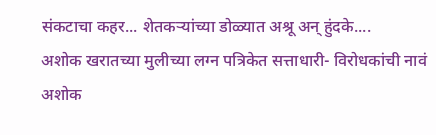संकटाचा कहर... शेतकऱ्यांच्या डोळ्यात अश्रू अन् हुंदके....
अशोक खरातच्या मुलीच्या लग्न पत्रिकेत सत्ताधारी- विरोधकांची नावं
अशोक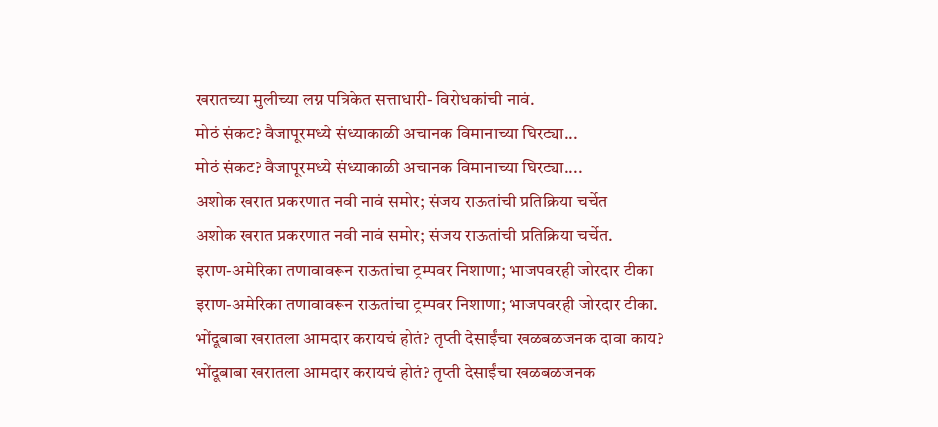खरातच्या मुलीच्या लग्न पत्रिकेत सत्ताधारी- विरोधकांची नावं.
मोठं संकट? वैजापूरमध्ये संध्याकाळी अचानक विमानाच्या घिरट्या...
मोठं संकट? वैजापूरमध्ये संध्याकाळी अचानक विमानाच्या घिरट्या....
अशोक खरात प्रकरणात नवी नावं समोर; संजय राऊतांची प्रतिक्रिया चर्चेत
अशोक खरात प्रकरणात नवी नावं समोर; संजय राऊतांची प्रतिक्रिया चर्चेत.
इराण-अमेरिका तणावावरून राऊतांचा ट्रम्पवर निशाणा; भाजपवरही जोरदार टीका
इराण-अमेरिका तणावावरून राऊतांचा ट्रम्पवर निशाणा; भाजपवरही जोरदार टीका.
भोंदूबाबा खरातला आमदार करायचं होतं? तृप्ती देसाईंचा खळबळजनक दावा काय?
भोंदूबाबा खरातला आमदार करायचं होतं? तृप्ती देसाईंचा खळबळजनक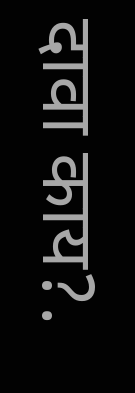दावा काय?.